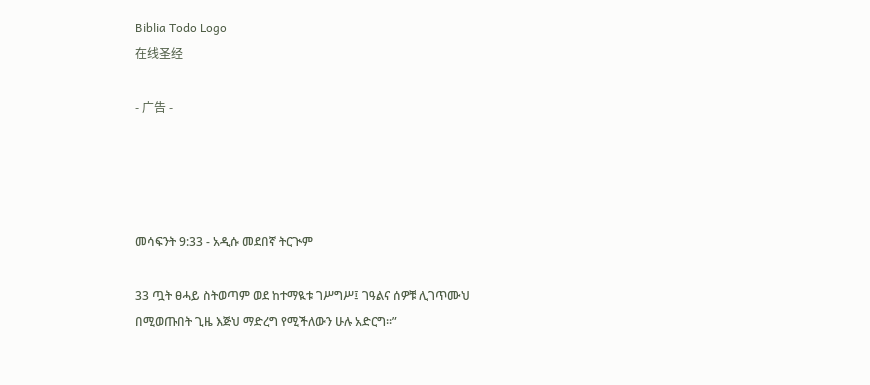Biblia Todo Logo
在线圣经

- 广告 -




መሳፍንት 9:33 - አዲሱ መደበኛ ትርጒም

33 ጧት ፀሓይ ስትወጣም ወደ ከተማዪቱ ገሥግሥ፤ ገዓልና ሰዎቹ ሊገጥሙህ በሚወጡበት ጊዜ እጅህ ማድረግ የሚችለውን ሁሉ አድርግ።”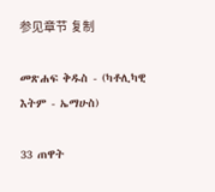参见章节 复制

መጽሐፍ ቅዱስ - (ካቶሊካዊ እትም - ኤማሁስ)

33 ጠዋት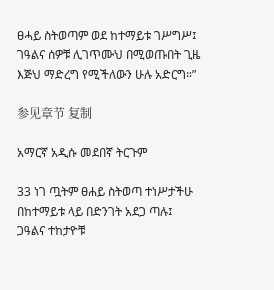ፀሓይ ስትወጣም ወደ ከተማይቱ ገሥግሥ፤ ገዓልና ሰዎቹ ሊገጥሙህ በሚወጡበት ጊዜ እጅህ ማድረግ የሚችለውን ሁሉ አድርግ።”

参见章节 复制

አማርኛ አዲሱ መደበኛ ትርጉም

33 ነገ ጧትም ፀሐይ ስትወጣ ተነሥታችሁ በከተማይቱ ላይ በድንገት አደጋ ጣሉ፤ ጋዓልና ተከታዮቹ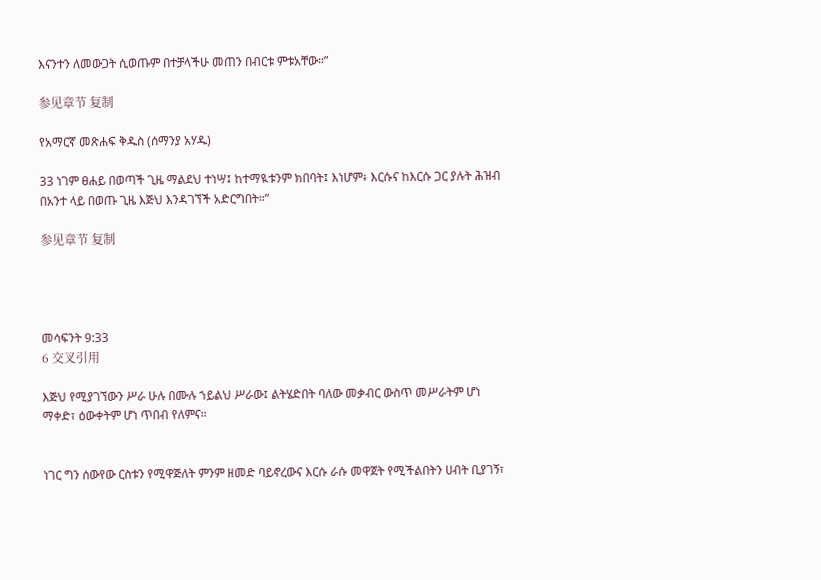እናንተን ለመውጋት ሲወጡም በተቻላችሁ መጠን በብርቱ ምቱአቸው።”

参见章节 复制

የአማርኛ መጽሐፍ ቅዱስ (ሰማንያ አሃዱ)

33 ነገም ፀሐይ በወጣች ጊዜ ማልደህ ተነሣ፤ ከተማዪቱንም ክበባት፤ እነሆም፥ እርሱና ከእርሱ ጋር ያሉት ሕዝብ በአንተ ላይ በወጡ ጊዜ እጅህ እንዳገኘች አድርግበት።”

参见章节 复制




መሳፍንት 9:33
6 交叉引用

እጅህ የሚያገኘውን ሥራ ሁሉ በሙሉ ኀይልህ ሥራው፤ ልትሄድበት ባለው መቃብር ውስጥ መሥራትም ሆነ ማቀድ፣ ዕውቀትም ሆነ ጥበብ የለምና።


ነገር ግን ሰውየው ርስቱን የሚዋጅለት ምንም ዘመድ ባይኖረውና እርሱ ራሱ መዋጀት የሚችልበትን ሀብት ቢያገኝ፣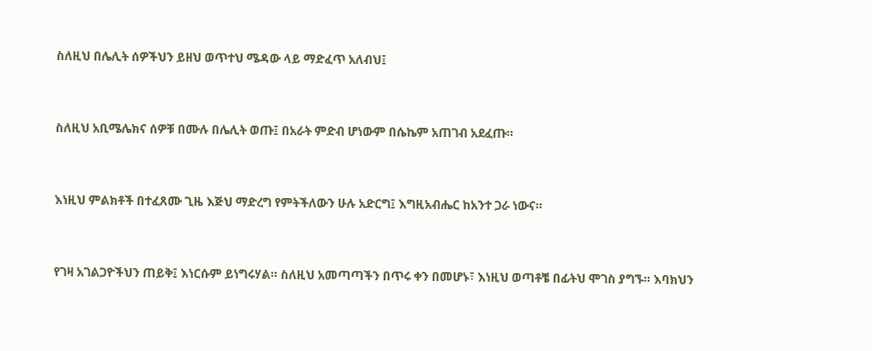ስለዚህ በሌሊት ሰዎችህን ይዘህ ወጥተህ ሜዳው ላይ ማድፈጥ አለብህ፤


ስለዚህ አቢሜሌክና ሰዎቹ በሙሉ በሌሊት ወጡ፤ በአራት ምድብ ሆነውም በሴኬም አጠገብ አደፈጡ።


እነዚህ ምልክቶች በተፈጸሙ ጊዜ እጅህ ማድረግ የምትችለውን ሁሉ አድርግ፤ እግዚአብሔር ከአንተ ጋራ ነውና።


የገዛ አገልጋዮችህን ጠይቅ፤ እነርሱም ይነግሩሃል። ስለዚህ አመጣጣችን በጥሩ ቀን በመሆኑ፣ እነዚህ ወጣቶቼ በፊትህ ሞገስ ያግኙ። እባክህን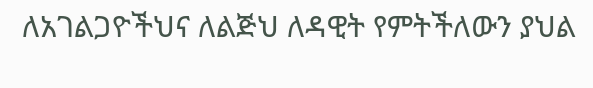ለአገልጋዮችህና ለልጅህ ለዳዊት የምትችለውን ያህል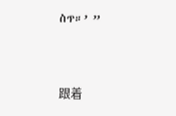ስጥ።’ ”


跟着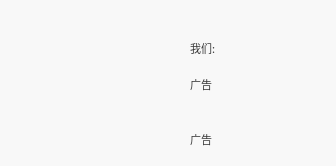我们:

广告


广告